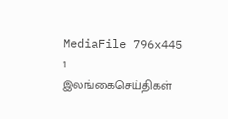MediaFile 796x445 1
இலங்கைசெய்திகள்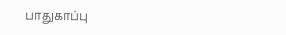பாதுகாப்பு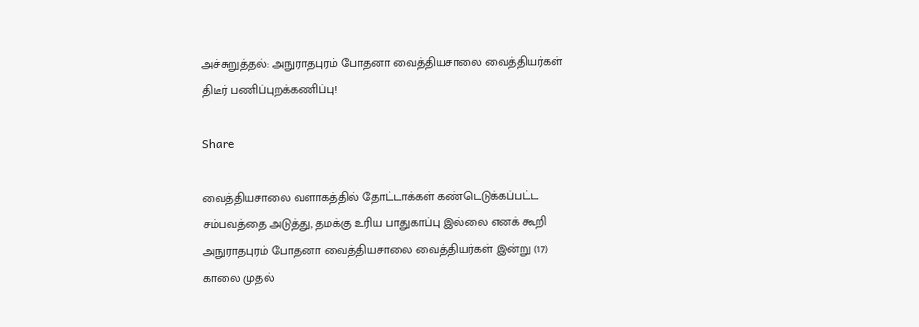அச்சுறுத்தல்: அநுராதபுரம் போதனா வைத்தியசாலை வைத்தியர்கள் திடீர் பணிப்புறக்கணிப்பு!

Share

வைத்தியசாலை வளாகத்தில் தோட்டாக்கள் கண்டெடுக்கப்பட்ட சம்பவத்தை அடுத்து, தமக்கு உரிய பாதுகாப்பு இல்லை எனக் கூறி அநுராதபுரம் போதனா வைத்தியசாலை வைத்தியர்கள் இன்று (17) காலை முதல்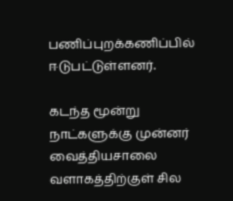பணிப்புறக்கணிப்பில் ஈடுபட்டுள்ளனர்.

கடந்த மூன்று நாட்களுக்கு முன்னர் வைத்தியசாலை வளாகத்திற்குள் சில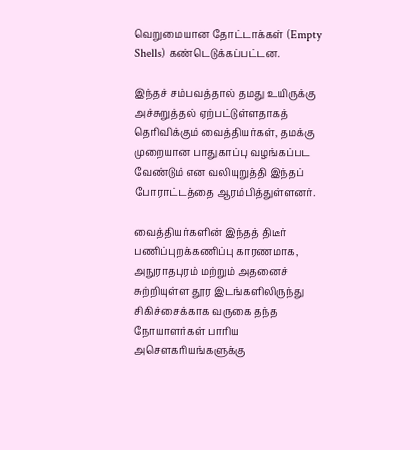வெறுமையான தோட்டாக்கள் (Empty Shells) கண்டெடுக்கப்பட்டன.

இந்தச் சம்பவத்தால் தமது உயிருக்கு அச்சுறுத்தல் ஏற்பட்டுள்ளதாகத் தெரிவிக்கும் வைத்தியர்கள், தமக்கு முறையான பாதுகாப்பு வழங்கப்பட வேண்டும் என வலியுறுத்தி இந்தப் போராட்டத்தை ஆரம்பித்துள்ளனர்.

வைத்தியர்களின் இந்தத் திடீர் பணிப்புறக்கணிப்பு காரணமாக, அநுராதபுரம் மற்றும் அதனைச் சுற்றியுள்ள தூர இடங்களிலிருந்து சிகிச்சைக்காக வருகை தந்த நோயாளர்கள் பாரிய அசௌகரியங்களுக்கு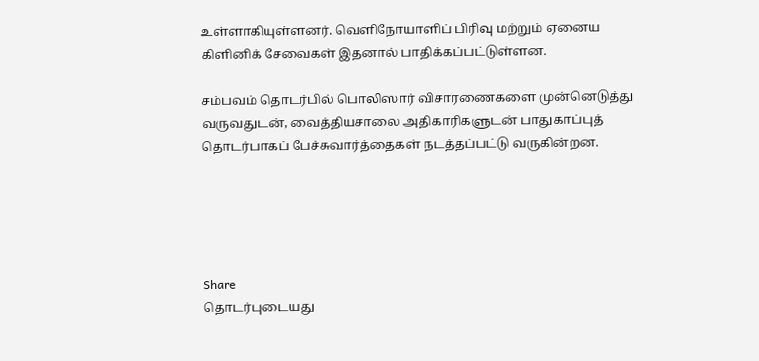உள்ளாகியுள்ளனர். வெளிநோயாளிப் பிரிவு மற்றும் ஏனைய கிளினிக் சேவைகள் இதனால் பாதிக்கப்பட்டுள்ளன.

சம்பவம் தொடர்பில் பொலிஸார் விசாரணைகளை முன்னெடுத்து வருவதுடன், வைத்தியசாலை அதிகாரிகளுடன் பாதுகாப்புத் தொடர்பாகப் பேச்சுவார்த்தைகள் நடத்தப்பட்டு வருகின்றன.





Share
தொடர்புடையது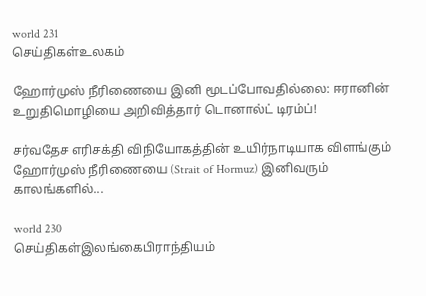world 231
செய்திகள்உலகம்

ஹோர்முஸ் நீரிணையை இனி மூடப்போவதில்லை: ஈரானின் உறுதிமொழியை அறிவித்தார் டொனால்ட் டிரம்ப்!

சர்வதேச எரிசக்தி விநியோகத்தின் உயிர்நாடியாக விளங்கும் ஹோர்முஸ் நீரிணையை (Strait of Hormuz) இனிவரும் காலங்களில்...

world 230
செய்திகள்இலங்கைபிராந்தியம்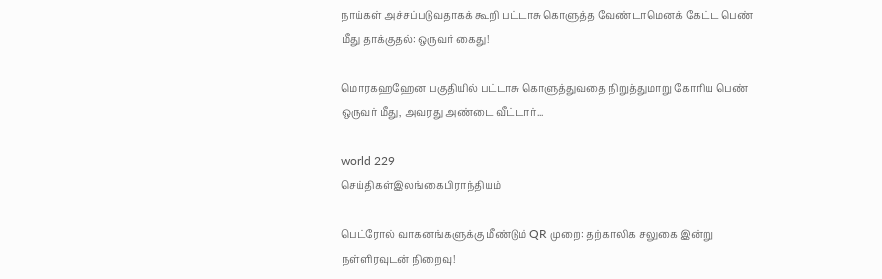நாய்கள் அச்சப்படுவதாகக் கூறி பட்டாசு கொளுத்த வேண்டாமெனக் கேட்ட பெண் மீது தாக்குதல்: ஒருவர் கைது!

மொரகஹஹேன பகுதியில் பட்டாசு கொளுத்துவதை நிறுத்துமாறு கோரிய பெண் ஒருவர் மீது, அவரது அண்டை வீட்டார்...

world 229
செய்திகள்இலங்கைபிராந்தியம்

பெட்ரோல் வாகனங்களுக்கு மீண்டும் QR முறை: தற்காலிக சலுகை இன்று நள்ளிரவுடன் நிறைவு!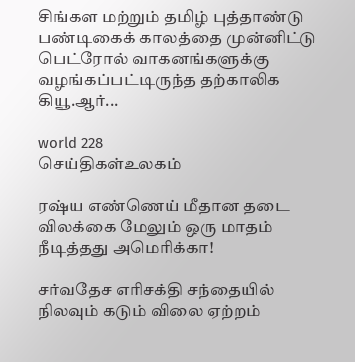சிங்கள மற்றும் தமிழ் புத்தாண்டு பண்டிகைக் காலத்தை முன்னிட்டு பெட்ரோல் வாகனங்களுக்கு வழங்கப்பட்டிருந்த தற்காலிக கியூ.ஆர்...

world 228
செய்திகள்உலகம்

ரஷ்ய எண்ணெய் மீதான தடை விலக்கை மேலும் ஒரு மாதம் நீடித்தது அமெரிக்கா!

சர்வதேச எரிசக்தி சந்தையில் நிலவும் கடும் விலை ஏற்றம்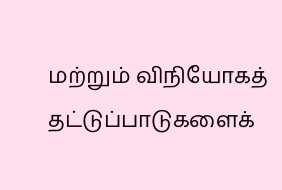மற்றும் விநியோகத் தட்டுப்பாடுகளைக்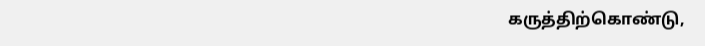கருத்திற்கொண்டு,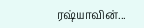ரஷ்யாவின்...